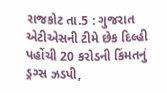રાજકોટ તા.5 : ગુજરાત એટીએસની ટીમે છેક દિલ્હી પહોંચી 20 કરોડની કિંમતનું ડ્રગ્સ ઝડપી,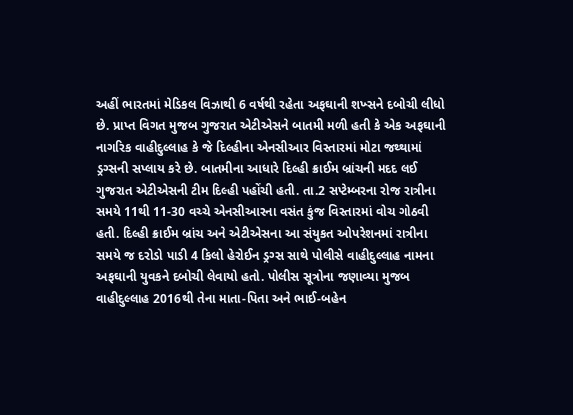અહીં ભારતમાં મેડિકલ વિઝાથી 6 વર્ષથી રહેતા અફઘાની શખ્સને દબોચી લીધો છે. પ્રાપ્ત વિગત મુજબ ગુજરાત એટીએસને બાતમી મળી હતી કે એક અફઘાની નાગરિક વાહીદુલ્લાહ કે જે દિલ્હીના એનસીઆર વિસ્તારમાં મોટા જથ્થામાં ડ્રગ્સની સપ્લાય કરે છે. બાતમીના આધારે દિલ્હી ક્રાઈમ બ્રાંચની મદદ લઈ ગુજરાત એટીએસની ટીમ દિલ્હી પહોંચી હતી. તા.2 સપ્ટેમ્બરના રોજ રાત્રીના સમયે 11થી 11-30 વચ્ચે એનસીઆરના વસંત કુંજ વિસ્તારમાં વોચ ગોઠવી હતી. દિલ્હી ક્રાઈમ બ્રાંચ અને એટીએસના આ સંયુકત ઓપરેશનમાં રાત્રીના સમયે જ દરોડો પાડી 4 કિલો હેરોઈન ડ્રગ્સ સાથે પોલીસે વાહીદુલ્લાહ નામના અફઘાની યુવકને દબોચી લેવાયો હતો. પોલીસ સૂત્રોના જણાવ્યા મુજબ વાહીદુલ્લાહ 2016થી તેના માતા-પિતા અને ભાઈ-બહેન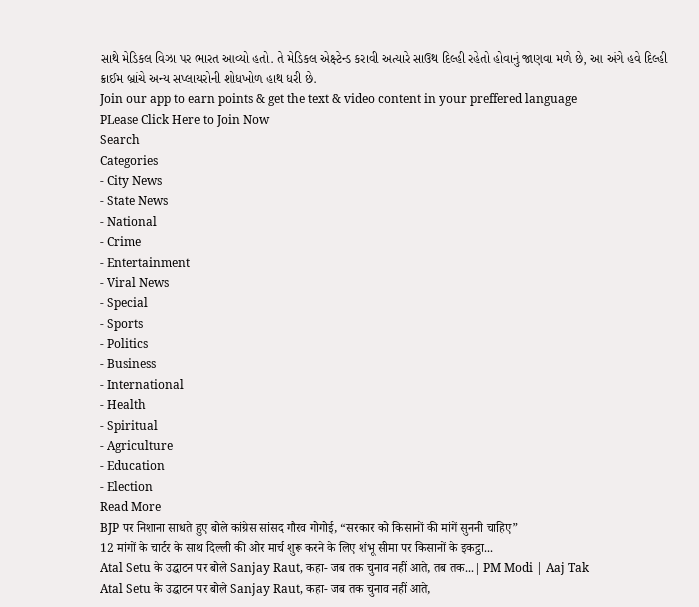સાથે મેડિકલ વિઝા પર ભારત આવ્યો હતો. તે મેડિકલ એક્ષ્ટેન્ડ કરાવી અત્યારે સાઉથ દિલ્હી રહેતો હોવાનું જાણવા મળે છે, આ અંગે હવે દિલ્હી ક્રાઈમ બ્રાંચે અન્ય સપ્લાયરોની શોધખોળ હાથ ધરી છે.
Join our app to earn points & get the text & video content in your preffered language
PLease Click Here to Join Now
Search
Categories
- City News
- State News
- National
- Crime
- Entertainment
- Viral News
- Special
- Sports
- Politics
- Business
- International
- Health
- Spiritual
- Agriculture
- Education
- Election
Read More
BJP पर निशाना साधते हुए बोले कांग्रेस सांसद गौरव गोगोई, “सरकार को किसानों की मांगें सुननी चाहिए”
12 मांगों के चार्टर के साथ दिल्ली की ओर मार्च शुरू करने के लिए शंभू सीमा पर किसानों के इकट्ठा...
Atal Setu के उद्घाटन पर बोले Sanjay Raut, कहा- जब तक चुनाव नहीं आते, तब तक...| PM Modi | Aaj Tak
Atal Setu के उद्घाटन पर बोले Sanjay Raut, कहा- जब तक चुनाव नहीं आते,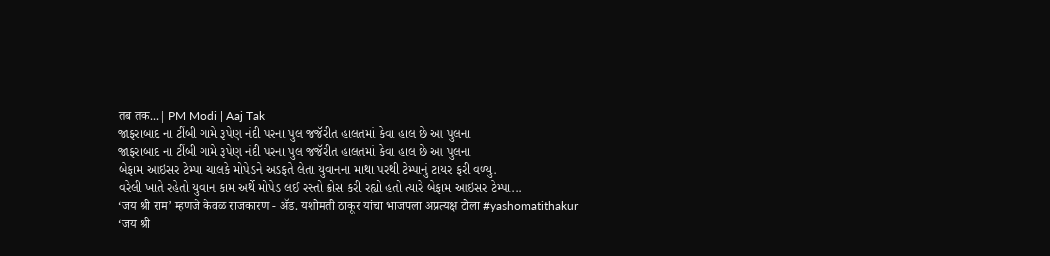तब तक...| PM Modi | Aaj Tak
જાફરાબાદ ના ટીંબી ગામે રૂપેણ નંદી પરના પુલ જજૅરીત હાલતમાં કેવા હાલ છે આ પુલના
જાફરાબાદ ના ટીંબી ગામે રૂપેણ નંદી પરના પુલ જજૅરીત હાલતમાં કેવા હાલ છે આ પુલના
બેફામ આઇસર ટેમ્પા ચાલકે મોપેડને અડફતે લેતા યુવાનના માથા પરથી ટેમ્પાનું ટાયર ફરી વળ્યુ.
વરેલી ખાતે રહેતો યુવાન કામ અર્થે મોપેડ લઈ રસ્તો ક્રોસ કરી રહ્યો હતો ત્યારે બેફામ આઇસર ટેમ્પા...
‘जय श्री राम’ म्हणजे केवळ राजकारण - ॲड. यशोमती ठाकूर यांचा भाजपला अप्रत्यक्ष टोला #yashomatithakur
‘जय श्री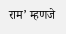राम’ म्हणजे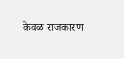केवळ राजकारण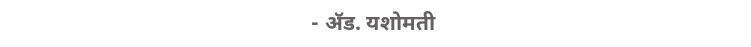- ॲड. यशोमती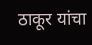ठाकूर यांचा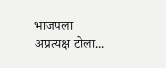भाजपला अप्रत्यक्ष टोला...